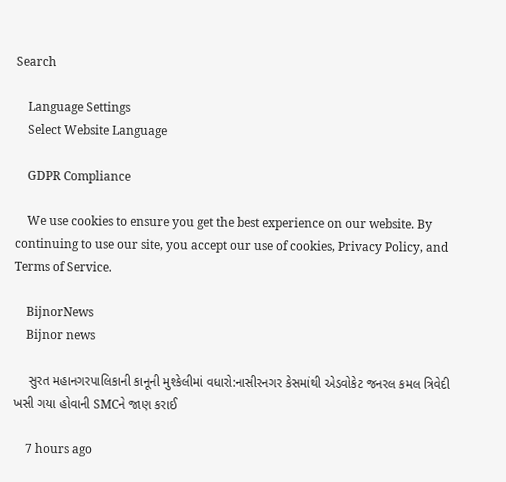Search

    Language Settings
    Select Website Language

    GDPR Compliance

    We use cookies to ensure you get the best experience on our website. By continuing to use our site, you accept our use of cookies, Privacy Policy, and Terms of Service.

    BijnorNews
    Bijnor news

    સુરત મહાનગરપાલિકાની કાનૂની મુશ્કેલીમાં વધારો:નાસીરનગર કેસમાંથી એડવોકેટ જનરલ કમલ ત્રિવેદી ખસી ગયા હોવાની SMCને જાણ કરાઈ

    7 hours ago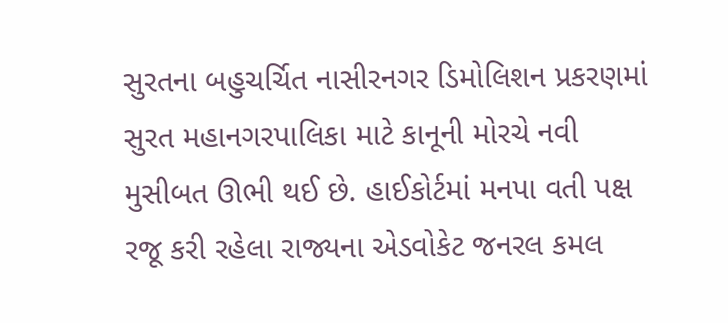સુરતના બહુચર્ચિત નાસીરનગર ડિમોલિશન પ્રકરણમાં સુરત મહાનગરપાલિકા માટે કાનૂની મોરચે નવી મુસીબત ઊભી થઈ છે. હાઈકોર્ટમાં મનપા વતી પક્ષ રજૂ કરી રહેલા રાજ્યના એડવોકેટ જનરલ કમલ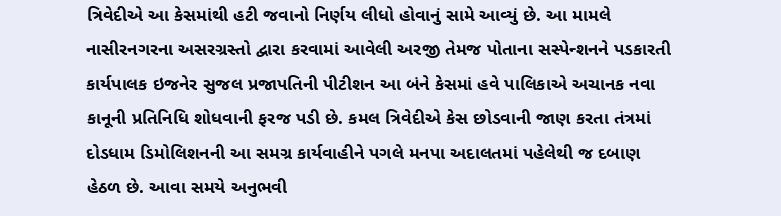ત્રિવેદીએ આ કેસમાંથી હટી જવાનો નિર્ણય લીધો હોવાનું સામે આવ્યું છે. આ મામલે નાસીરનગરના અસરગ્રસ્તો દ્વારા કરવામાં આવેલી અરજી તેમજ પોતાના સસ્પેન્શનને પડકારતી કાર્યપાલક ઇજનેર સુજલ પ્રજાપતિની પીટીશન આ બંને કેસમાં હવે પાલિકાએ અચાનક નવા કાનૂની પ્રતિનિધિ શોધવાની ફરજ પડી છે. કમલ ત્રિવેદીએ કેસ છોડવાની જાણ કરતા તંત્રમાં દોડધામ ડિમોલિશનની આ સમગ્ર કાર્યવાહીને પગલે મનપા અદાલતમાં પહેલેથી જ દબાણ હેઠળ છે. આવા સમયે અનુભવી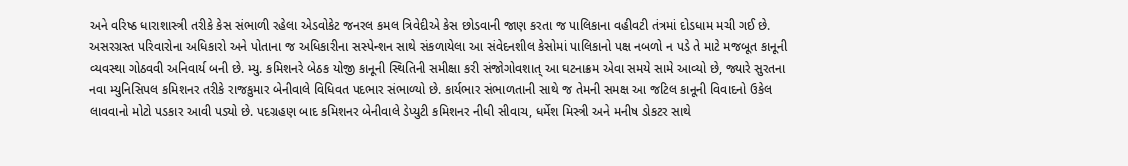અને વરિષ્ઠ ધારાશાસ્ત્રી તરીકે કેસ સંભાળી રહેલા એડવોકેટ જનરલ કમલ ત્રિવેદીએ કેસ છોડવાની જાણ કરતા જ પાલિકાના વહીવટી તંત્રમાં દોડધામ મચી ગઈ છે. અસરગ્રસ્ત પરિવારોના અધિકારો અને પોતાના જ અધિકારીના સસ્પેન્શન સાથે સંકળાયેલા આ સંવેદનશીલ કેસોમાં પાલિકાનો પક્ષ નબળો ન પડે તે માટે મજબૂત કાનૂની વ્યવસ્થા ગોઠવવી અનિવાર્ય બની છે. મ્યુ. કમિશનરે બેઠક યોજી કાનૂની સ્થિતિની સમીક્ષા કરી સંજોગોવશાત્ આ ઘટનાક્રમ એવા સમયે સામે આવ્યો છે, જ્યારે સુરતના નવા મ્યુનિસિપલ કમિશનર તરીકે રાજકુમાર બેનીવાલે વિધિવત પદભાર સંભાળ્યો છે. કાર્યભાર સંભાળતાની સાથે જ તેમની સમક્ષ આ જટિલ કાનૂની વિવાદનો ઉકેલ લાવવાનો મોટો પડકાર આવી પડ્યો છે. પદગ્રહણ બાદ કમિશનર બેનીવાલે ડેપ્યુટી કમિશનર નીધી સીવાચ, ધર્મેશ મિસ્ત્રી અને મનીષ ડોકટર સાથે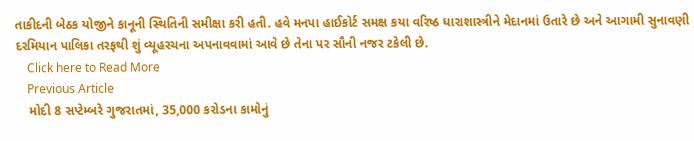તાકીદની બેઠક યોજીને કાનૂની સ્થિતિની સમીક્ષા કરી હતી. હવે મનપા હાઈકોર્ટ સમક્ષ કયા વરિષ્ઠ ધારાશાસ્ત્રીને મેદાનમાં ઉતારે છે અને આગામી સુનાવણી દરમિયાન પાલિકા તરફથી શું વ્યૂહરચના અપનાવવામાં આવે છે તેના પર સૌની નજર ટકેલી છે.
    Click here to Read More
    Previous Article
    મોદી 8 સપ્ટેમ્બરે ગુજરાતમાં, 35,000 કરોડના કામોનું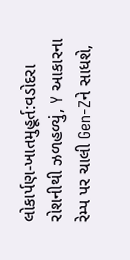લોકાર્પણ-ખાતમુહૂર્ત:વડોદરા રોશનીથી ઝળહળ્યું, Y આકારના રેમ્પ પર ચાલી Gen-Zને સાધશે,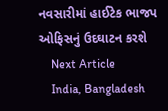નવસારીમાં હાઈટેક ભાજપ ઓફિસનું ઉદઘાટન કરશે
    Next Article
    India, Bangladesh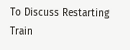To Discuss Restarting Train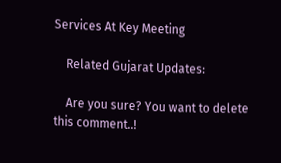Services At Key Meeting

    Related Gujarat Updates:

    Are you sure? You want to delete this comment..!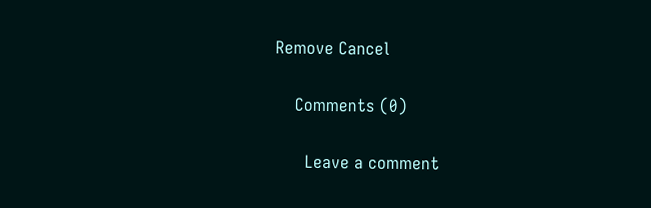Remove Cancel

    Comments (0)

      Leave a comment